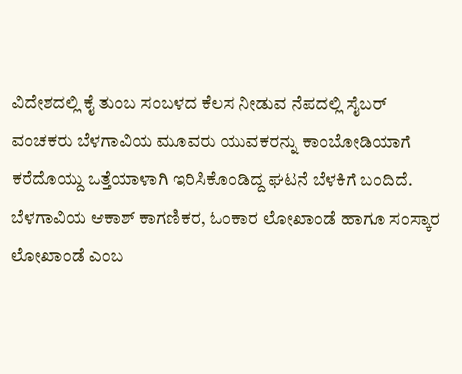ವಿದೇಶದಲ್ಲಿ ಕೈ ತುಂಬ ಸಂಬಳದ ಕೆಲಸ ನೀಡುವ ನೆಪದಲ್ಲಿ ಸೈಬರ್ ವಂಚಕರು ಬೆಳಗಾವಿಯ ಮೂವರು ಯುವಕರನ್ನು ಕಾಂಬೋಡಿಯಾಗೆ ಕರೆದೊಯ್ದು ಒತ್ತೆಯಾಳಾಗಿ ಇರಿಸಿಕೊಂಡಿದ್ದ ಘಟನೆ ಬೆಳಕಿಗೆ ಬಂದಿದೆ. ಬೆಳಗಾವಿಯ ಆಕಾಶ್ ಕಾಗಣಿಕರ, ಓಂಕಾರ ಲೋಖಾಂಡೆ ಹಾಗೂ ಸಂಸ್ಕಾರ ಲೋಖಾಂಡೆ ಎಂಬ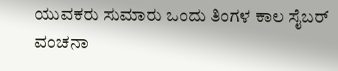ಯುವಕರು ಸುಮಾರು ಒಂದು ತಿಂಗಳ ಕಾಲ ಸೈಬರ್ ವಂಚನಾ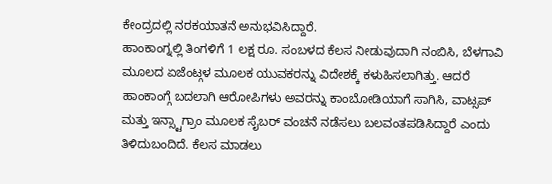ಕೇಂದ್ರದಲ್ಲಿ ನರಕಯಾತನೆ ಅನುಭವಿಸಿದ್ದಾರೆ.
ಹಾಂಕಾಂಗ್ನಲ್ಲಿ ತಿಂಗಳಿಗೆ 1 ಲಕ್ಷ ರೂ. ಸಂಬಳದ ಕೆಲಸ ನೀಡುವುದಾಗಿ ನಂಬಿಸಿ, ಬೆಳಗಾವಿ ಮೂಲದ ಏಜೆಂಟ್ಗಳ ಮೂಲಕ ಯುವಕರನ್ನು ವಿದೇಶಕ್ಕೆ ಕಳುಹಿಸಲಾಗಿತ್ತು. ಆದರೆ ಹಾಂಕಾಂಗ್ಗೆ ಬದಲಾಗಿ ಆರೋಪಿಗಳು ಅವರನ್ನು ಕಾಂಬೋಡಿಯಾಗೆ ಸಾಗಿಸಿ, ವಾಟ್ಸಪ್ ಮತ್ತು ಇನ್ಸ್ಟಾಗ್ರಾಂ ಮೂಲಕ ಸೈಬರ್ ವಂಚನೆ ನಡೆಸಲು ಬಲವಂತಪಡಿಸಿದ್ದಾರೆ ಎಂದು ತಿಳಿದುಬಂದಿದೆ. ಕೆಲಸ ಮಾಡಲು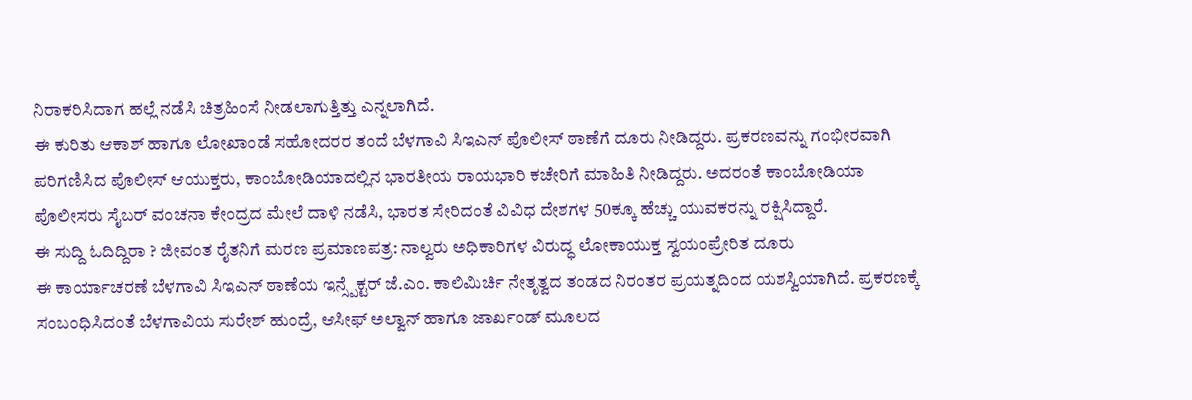ನಿರಾಕರಿಸಿದಾಗ ಹಲ್ಲೆ ನಡೆಸಿ ಚಿತ್ರಹಿಂಸೆ ನೀಡಲಾಗುತ್ತಿತ್ತು ಎನ್ನಲಾಗಿದೆ.
ಈ ಕುರಿತು ಆಕಾಶ್ ಹಾಗೂ ಲೋಖಾಂಡೆ ಸಹೋದರರ ತಂದೆ ಬೆಳಗಾವಿ ಸಿಇಎನ್ ಪೊಲೀಸ್ ಠಾಣೆಗೆ ದೂರು ನೀಡಿದ್ದರು. ಪ್ರಕರಣವನ್ನು ಗಂಭೀರವಾಗಿ ಪರಿಗಣಿಸಿದ ಪೊಲೀಸ್ ಆಯುಕ್ತರು, ಕಾಂಬೋಡಿಯಾದಲ್ಲಿನ ಭಾರತೀಯ ರಾಯಭಾರಿ ಕಚೇರಿಗೆ ಮಾಹಿತಿ ನೀಡಿದ್ದರು. ಅದರಂತೆ ಕಾಂಬೋಡಿಯಾ ಪೊಲೀಸರು ಸೈಬರ್ ವಂಚನಾ ಕೇಂದ್ರದ ಮೇಲೆ ದಾಳಿ ನಡೆಸಿ, ಭಾರತ ಸೇರಿದಂತೆ ವಿವಿಧ ದೇಶಗಳ 50ಕ್ಕೂ ಹೆಚ್ಚು ಯುವಕರನ್ನು ರಕ್ಷಿಸಿದ್ದಾರೆ.
ಈ ಸುದ್ದಿ ಓದಿದ್ದಿರಾ ? ಜೀವಂತ ರೈತನಿಗೆ ಮರಣ ಪ್ರಮಾಣಪತ್ರ: ನಾಲ್ವರು ಅಧಿಕಾರಿಗಳ ವಿರುದ್ಧ ಲೋಕಾಯುಕ್ತ ಸ್ವಯಂಪ್ರೇರಿತ ದೂರು
ಈ ಕಾರ್ಯಾಚರಣೆ ಬೆಳಗಾವಿ ಸಿಇಎನ್ ಠಾಣೆಯ ಇನ್ಸ್ಪೆಕ್ಟರ್ ಜೆ.ಎಂ. ಕಾಲಿಮಿರ್ಚಿ ನೇತೃತ್ವದ ತಂಡದ ನಿರಂತರ ಪ್ರಯತ್ನದಿಂದ ಯಶಸ್ವಿಯಾಗಿದೆ. ಪ್ರಕರಣಕ್ಕೆ ಸಂಬಂಧಿಸಿದಂತೆ ಬೆಳಗಾವಿಯ ಸುರೇಶ್ ಹುಂದ್ರೆ, ಆಸೀಫ್ ಅಲ್ವಾನ್ ಹಾಗೂ ಜಾರ್ಖಂಡ್ ಮೂಲದ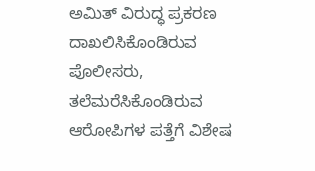ಅಮಿತ್ ವಿರುದ್ಧ ಪ್ರಕರಣ ದಾಖಲಿಸಿಕೊಂಡಿರುವ ಪೊಲೀಸರು, ತಲೆಮರೆಸಿಕೊಂಡಿರುವ ಆರೋಪಿಗಳ ಪತ್ತೆಗೆ ವಿಶೇಷ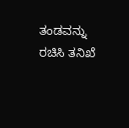ತಂಡವನ್ನು ರಚಿಸಿ ತನಿಖೆ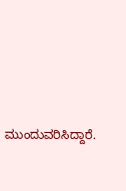ಮುಂದುವರಿಸಿದ್ದಾರೆ.